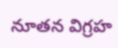నూతన విగ్రహ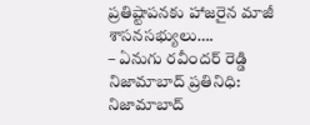ప్రతిష్టాపనకు హాజరైన మాజీ శాసనసభ్యులు….
– ఏనుగు రవీందర్ రెడ్డి
నిజామాబాద్ ప్రతినిధి:
నిజామాబాద్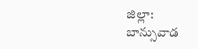జిల్లా: బాన్సువాడ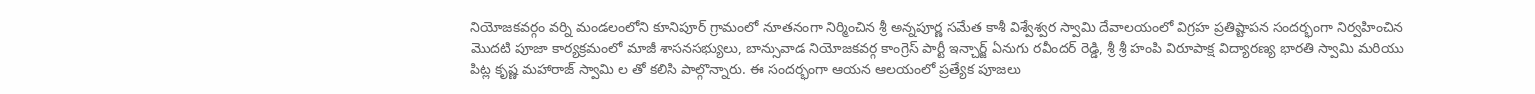నియోజకవర్గం వర్ని మండలంలోని కూనిపూర్ గ్రామంలో నూతనంగా నిర్మించిన శ్రీ అన్నపూర్ణ సమేత కాశీ విశ్వేశ్వర స్వామి దేవాలయంలో విగ్రహ ప్రతిష్టాపన సందర్భంగా నిర్వహించిన మొదటి పూజా కార్యక్రమంలో మాజీ శాసనసభ్యులు, బాన్సువాడ నియోజకవర్గ కాంగ్రెస్ పార్టీ ఇన్చార్జ్ ఏనుగు రవీందర్ రెడ్డి, శ్రీ శ్రీ హంపి విరూపాక్ష విద్యారణ్య భారతి స్వామి మరియు పిట్ల కృష్ణ మహారాజ్ స్వామి ల తో కలిసి పాల్గొన్నారు. ఈ సందర్భంగా ఆయన ఆలయంలో ప్రత్యేక పూజలు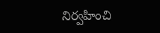నిర్వహించి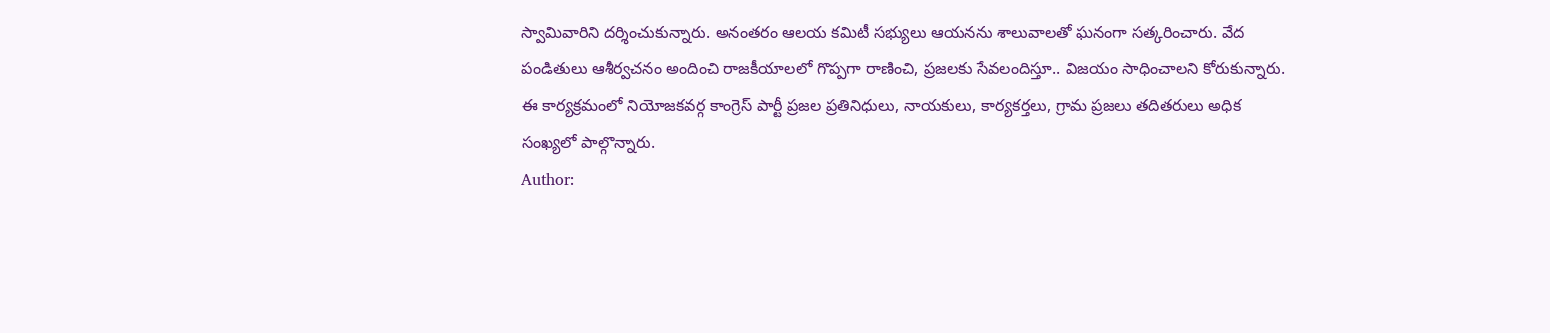స్వామివారిని దర్శించుకున్నారు. అనంతరం ఆలయ కమిటీ సభ్యులు ఆయనను శాలువాలతో ఘనంగా సత్కరించారు. వేద పండితులు ఆశీర్వచనం అందించి రాజకీయాలలో గొప్పగా రాణించి, ప్రజలకు సేవలందిస్తూ.. విజయం సాధించాలని కోరుకున్నారు. ఈ కార్యక్రమంలో నియోజకవర్గ కాంగ్రెస్ పార్టీ ప్రజల ప్రతినిధులు, నాయకులు, కార్యకర్తలు, గ్రామ ప్రజలు తదితరులు అధిక సంఖ్యలో పాల్గొన్నారు.
Author: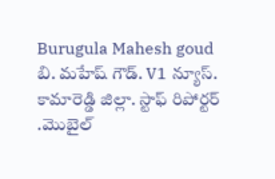Burugula Mahesh goud
బి. మహేష్ గౌడ్. V1 న్యూస్. కామారెడ్డి జిల్లా. స్టాఫ్ రిపోర్టర్ .మొబైల్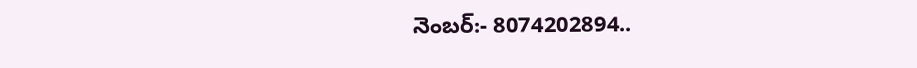నెంబర్:- 8074202894..